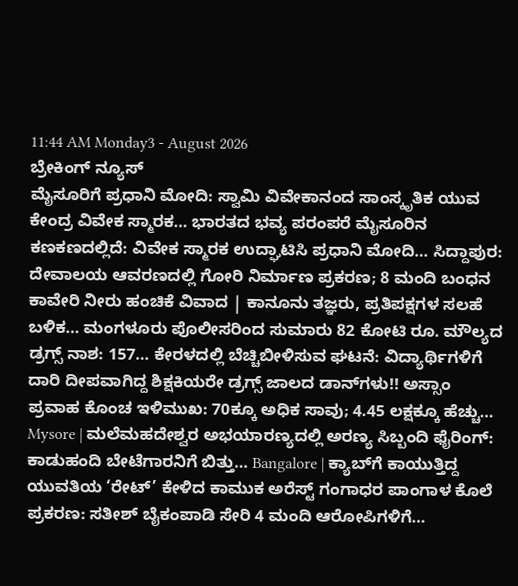11:44 AM Monday3 - August 2026
ಬ್ರೇಕಿಂಗ್ ನ್ಯೂಸ್
ಮೈಸೂರಿಗೆ ಪ್ರಧಾನಿ ಮೋದಿ: ಸ್ವಾಮಿ ವಿವೇಕಾನಂದ ಸಾಂಸ್ಕೃತಿಕ ಯುವ ಕೇಂದ್ರ ವಿವೇಕ ಸ್ಮಾರಕ… ಭಾರತದ ಭವ್ಯ ಪರಂಪರೆ ಮೈಸೂರಿನ ಕಣಕಣದಲ್ಲಿದೆ: ವಿವೇಕ ಸ್ಮಾರಕ ಉದ್ಘಾಟಿಸಿ ಪ್ರಧಾನಿ ಮೋದಿ… ಸಿದ್ದಾಪುರ: ದೇವಾಲಯ ಆವರಣದಲ್ಲಿ ಗೋರಿ ನಿರ್ಮಾಣ ಪ್ರಕರಣ; 8 ಮಂದಿ ಬಂಧನ ಕಾವೇರಿ ನೀರು ಹಂಚಿಕೆ ವಿವಾದ | ಕಾನೂನು ತಜ್ಞರು, ಪ್ರತಿಪಕ್ಷಗಳ ಸಲಹೆ ಬಳಿಕ… ಮಂಗಳೂರು ಪೊಲೀಸರಿಂದ ಸುಮಾರು 82 ಕೋಟಿ ರೂ. ಮೌಲ್ಯದ ಡ್ರಗ್ಸ್ ನಾಶ: 157… ಕೇರಳದಲ್ಲಿ ಬೆಚ್ಚಿಬೀಳಿಸುವ ಘಟನೆ: ವಿದ್ಯಾರ್ಥಿಗಳಿಗೆ ದಾರಿ ದೀಪವಾಗಿದ್ದ ಶಿಕ್ಷಕಿಯರೇ ಡ್ರಗ್ಸ್ ಜಾಲದ ಡಾನ್‌ಗಳು!! ಅಸ್ಸಾಂ ಪ್ರವಾಹ ಕೊಂಚ ಇಳಿಮುಖ: 70ಕ್ಕೂ ಅಧಿಕ ಸಾವು; 4.45 ಲಕ್ಷಕ್ಕೂ ಹೆಚ್ಚು… Mysore | ಮಲೆಮಹದೇಶ್ವರ ಅಭಯಾರಣ್ಯದಲ್ಲಿ ಅರಣ್ಯ ಸಿಬ್ಬಂದಿ ಫೈರಿಂಗ್: ಕಾಡುಹಂದಿ ಬೇಟೆಗಾರನಿಗೆ ಬಿತ್ತು… Bangalore | ಕ್ಯಾಬ್‌ಗೆ ಕಾಯುತ್ತಿದ್ದ ಯುವತಿಯ ‘ರೇಟ್‌’ ಕೇಳಿದ ಕಾಮುಕ ಅರೆಸ್ಟ್ ಗಂಗಾಧರ ಪಾಂಗಾಳ ಕೊಲೆ ಪ್ರಕರಣ: ಸತೀಶ್ ಬೈಕಂಪಾಡಿ ಸೇರಿ 4 ಮಂದಿ ಆರೋಪಿಗಳಿಗೆ…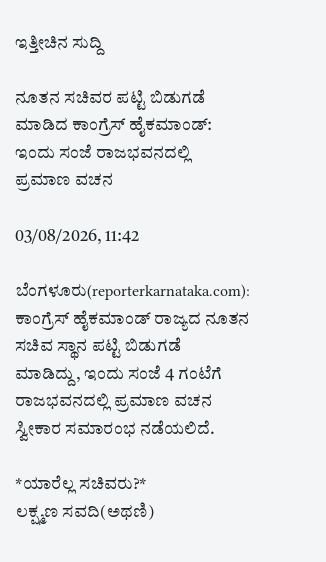ಇತ್ತೀಚಿನ ಸುದ್ದಿ

ನೂತನ ಸಚಿವರ ಪಟ್ಟಿ ಬಿಡುಗಡೆ ಮಾಡಿದ ಕಾಂಗ್ರೆಸ್ ಹೈಕಮಾಂಡ್: ಇಂದು ಸಂಜೆ ರಾಜಭವನದಲ್ಲಿ ಪ್ರಮಾಣ ವಚನ

03/08/2026, 11:42

ಬೆಂಗಳೂರು(reporterkarnataka.com): ಕಾಂಗ್ರೆಸ್ ಹೈಕಮಾಂಡ್ ರಾಜ್ಯದ ನೂತನ ಸಚಿವ ಸ್ಥಾನ ಪಟ್ಟಿ ಬಿಡುಗಡೆ ಮಾಡಿದ್ದು, ಇಂದು ಸಂಜೆ 4 ಗಂಟೆಗೆ ರಾಜಭವನದಲ್ಲಿ ಪ್ರಮಾಣ ವಚನ‌ ಸ್ವೀಕಾರ ಸಮಾರಂಭ ನಡೆಯಲಿದೆ.

*ಯಾರೆಲ್ಲ ಸಚಿವರು?*
ಲಕ್ಷ್ಮಣ ಸವದಿ(ಅಥಣಿ)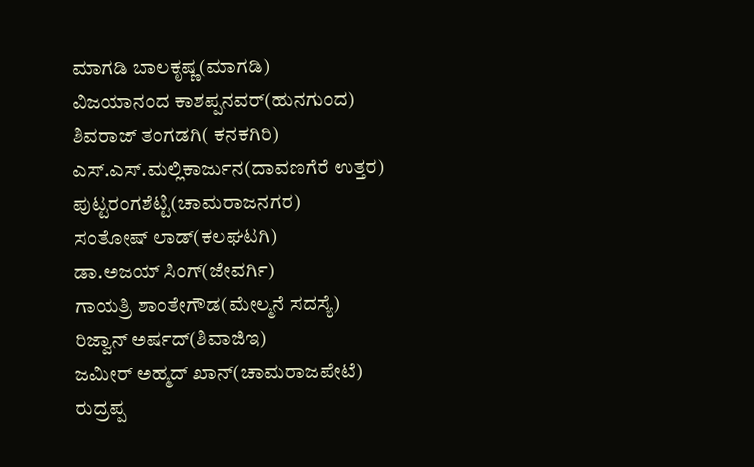ಮಾಗಡಿ ಬಾಲಕೃಷ್ಣ(ಮಾಗಡಿ)
ವಿಜಯಾನಂದ ಕಾಶಪ್ಪನವರ್(ಹುನಗುಂದ)
ಶಿವರಾಜ್ ತಂಗಡಗಿ( ಕನಕಗಿರಿ)
ಎಸ್.ಎಸ್.ಮಲ್ಲಿಕಾರ್ಜುನ(ದಾವಣಗೆರೆ ಉತ್ತರ)
ಪುಟ್ಟರಂಗಶೆಟ್ಟಿ(ಚಾಮರಾಜನಗರ)
ಸಂತೋಷ್ ಲಾಡ್(ಕಲಘಟಗಿ)
ಡಾ.ಅಜಯ್ ಸಿಂಗ್(ಜೇವರ್ಗಿ)
ಗಾಯತ್ರಿ ಶಾಂತೇಗೌಡ(ಮೇಲ್ಮನೆ ಸದಸ್ಯೆ)
ರಿಜ್ವಾನ್ ಅರ್ಷದ್(ಶಿವಾಜಿಇ)
ಜಮೀರ್ ಅಹ್ಮದ್ ಖಾನ್(ಚಾಮರಾಜಪೇಟೆ)
ರುದ್ರಪ್ಪ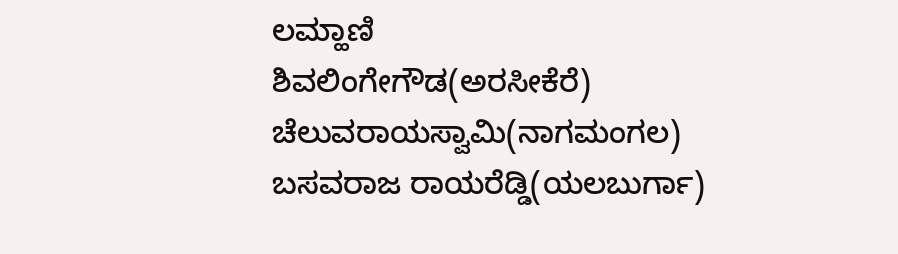ಲಮ್ಹಾಣಿ
ಶಿವಲಿಂಗೇಗೌಡ(ಅರಸೀಕೆರೆ)
ಚೆಲುವರಾಯಸ್ವಾಮಿ(ನಾಗಮಂಗಲ)
ಬಸವರಾಜ ರಾಯರೆಡ್ಡಿ(ಯಲಬುರ್ಗಾ)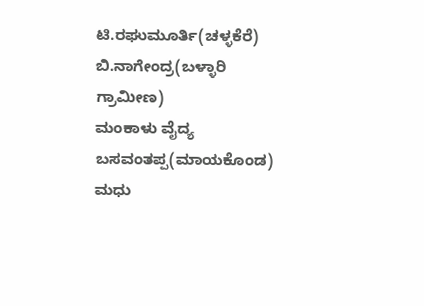ಟಿ.ರಘುಮೂರ್ತಿ(ಚಳ್ಳಕೆರೆ)
ಬಿ.ನಾಗೇಂದ್ರ(ಬಳ್ಳಾರಿ ಗ್ರಾಮೀಣ)
ಮಂಕಾಳು ವೈದ್ಯ
ಬಸವಂತಪ್ಪ(ಮಾಯಕೊಂಡ)
ಮಧು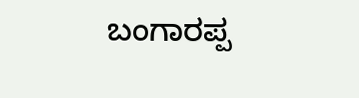ಬಂಗಾರಪ್ಪ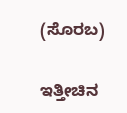(ಸೊರಬ)

ಇತ್ತೀಚಿನ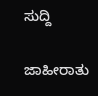ಸುದ್ದಿ

ಜಾಹೀರಾತು